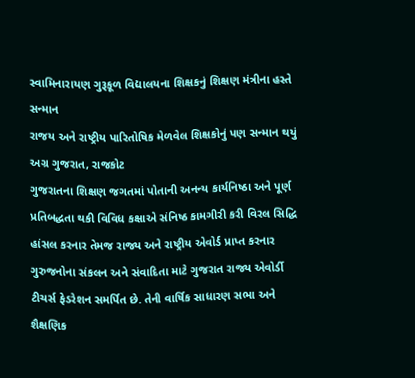સ્વામિનારાયણ ગુરૂકૂળ વિદ્યાલયના શિક્ષકનું શિક્ષણ મંત્રીના હસ્તે સન્માન
રાજય અને રાષ્ટ્રીય પારિતોષિક મેળવેલ શિક્ષકોનું પણ સન્માન થયું
અગ્ર ગુજરાત, રાજકોટ
ગુજરાતના શિક્ષણ જગતમાં પોતાની અનન્ય કાર્યનિષ્ઠા અને પૂર્ણ પ્રતિબદ્ધતા થકી વિવિધ કક્ષાએ સંનિષ્ઠ કામગીરી કરી વિરલ સિદ્ધિ હાંસલ કરનાર તેમજ રાજ્ય અને રાષ્ટ્રીય એવોર્ડ પ્રાપ્ત કરનાર ગુરુજનોના સંકલન અને સંવાદિતા માટે ગુજરાત રાજ્ય એવોર્ડી ટીચર્સ ફેડરેશન સમર્પિત છે. તેની વાર્ષિક સાધારણ સભા અને શૈક્ષણિક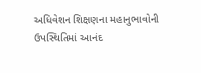અધિવેશન શિક્ષણના મહાનુભાવોની ઉપસ્થિતિમાં આનંદ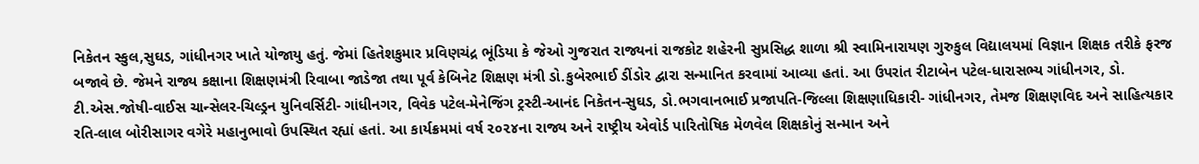નિકેતન સ્કુલ,સુઘડ, ગાંધીનગર ખાતે યોજાયુ હતું. જેમાં હિતેશકુમાર પ્રવિણચંદ્ર ભૂંડિયા કે જેઓ ગુજરાત રાજ્યનાં રાજકોટ શહેરની સુપ્રસિદ્ધ શાળા શ્રી સ્વામિનારાયણ ગુરુકુલ વિદ્યાલયમાં વિજ્ઞાન શિક્ષક તરીકે ફરજ બજાવે છે. જેમને રાજ્ય કક્ષાના શિક્ષણમંત્રી રિવાબા જાડેજા તથા પૂર્વ કેબિનેટ શિક્ષણ મંત્રી ડો.કુબેરભાઈ ડીંડોર દ્વારા સન્માનિત કરવામાં આવ્યા હતાં. આ ઉપરાંત રીટાબેન પટેલ-ધારાસભ્ય ગાંધીનગર, ડો. ટી.એસ.જોષી-વાઈસ ચાન્સેલર-ચિલ્ડ્રન યુનિવર્સિટી- ગાંધીનગર, વિવેક પટેલ-મેનેજિંગ ટ્રસ્ટી-આનંદ નિકેતન-સુઘડ, ડો.ભગવાનભાઈ પ્રજાપતિ-જિલ્લા શિક્ષણાધિકારી- ગાંધીનગર, તેમજ શિક્ષણવિદ અને સાહિત્યકાર રતિ-લાલ બોરીસાગર વગેરે મહાનુભાવો ઉપસ્થિત રહ્યાં હતાં. આ કાર્યક્રમમાં વર્ષ ૨૦૨૪ના રાજ્ય અને રાષ્ટ્રીય એવોર્ડ પારિતોષિક મેળવેલ શિક્ષકોનું સન્માન અને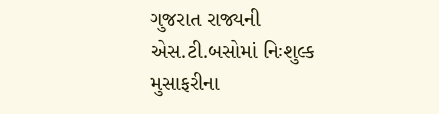ગુજરાત રાજ્યની એસ.ટી.બસોમાં નિઃશુલ્ક મુસાફરીના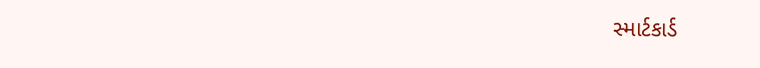સ્માર્ટકાર્ડ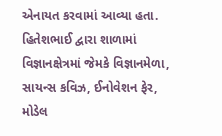એનાયત કરવામાં આવ્યા હતા.
હિતેશભાઈ દ્વારા શાળામાં વિજ્ઞાનક્ષેત્રમાં જેમકે વિજ્ઞાનમેળા, સાયન્સ કવિઝ, ઈનોવેશન ફેર, મોડેલ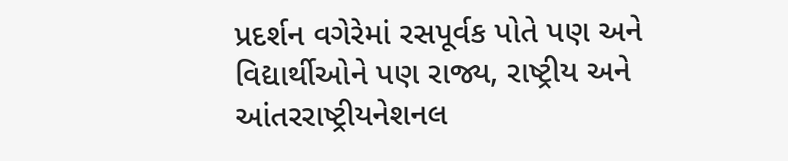પ્રદર્શન વગેરેમાં રસપૂર્વક પોતે પણ અને વિદ્યાર્થીઓને પણ રાજ્ય, રાષ્ટ્રીય અને આંતરરાષ્ટ્રીયનેશનલ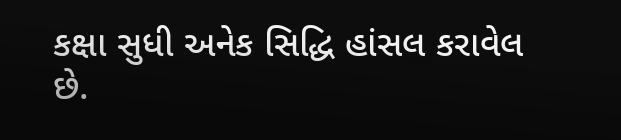કક્ષા સુધી અનેક સિદ્ધિ હાંસલ કરાવેલ છે.